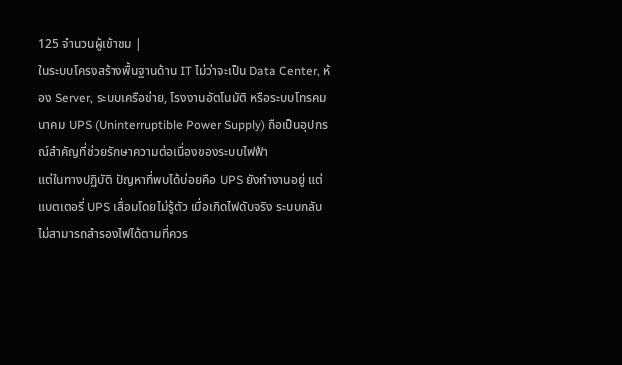125 จำนวนผู้เข้าชม |
ในระบบโครงสร้างพื้นฐานด้าน IT ไม่ว่าจะเป็น Data Center, ห้อง Server, ระบบเครือข่าย, โรงงานอัตโนมัติ หรือระบบโทรคมนาคม UPS (Uninterruptible Power Supply) ถือเป็นอุปกรณ์สำคัญที่ช่วยรักษาความต่อเนื่องของระบบไฟฟ้า
แต่ในทางปฏิบัติ ปัญหาที่พบได้บ่อยคือ UPS ยังทำงานอยู่ แต่ แบตเตอรี่ UPS เสื่อมโดยไม่รู้ตัว เมื่อเกิดไฟดับจริง ระบบกลับไม่สามารถสำรองไฟได้ตามที่ควร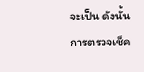จะเป็น ดังนั้น การตรวจเช็ค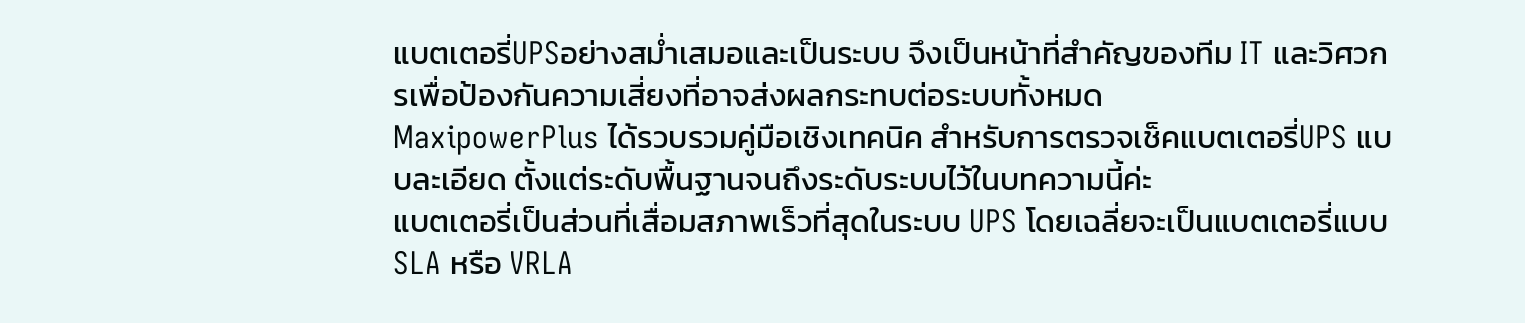แบตเตอรี่UPSอย่างสม่ำเสมอและเป็นระบบ จึงเป็นหน้าที่สำคัญของทีม IT และวิศวกรเพื่อป้องกันความเสี่ยงที่อาจส่งผลกระทบต่อระบบทั้งหมด
MaxipowerPlus ได้รวบรวมคู่มือเชิงเทคนิค สำหรับการตรวจเช็คแบตเตอรี่UPS แบบละเอียด ตั้งแต่ระดับพื้นฐานจนถึงระดับระบบไว้ในบทความนี้ค่ะ
แบตเตอรี่เป็นส่วนที่เสื่อมสภาพเร็วที่สุดในระบบ UPS โดยเฉลี่ยจะเป็นแบตเตอรี่แบบ SLA หรือ VRLA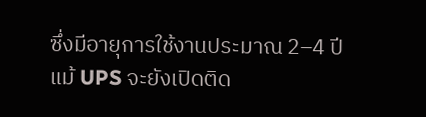ซึ่งมีอายุการใช้งานประมาณ 2–4 ปี แม้ UPS จะยังเปิดติด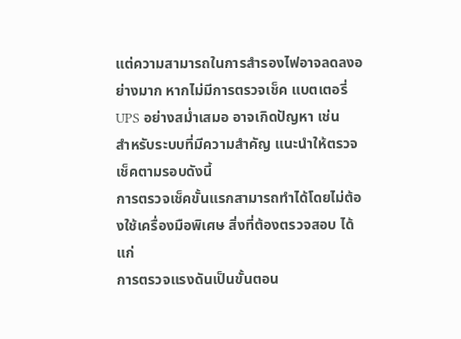แต่ความสามารถในการสำรองไฟอาจลดลงอย่างมาก หากไม่มีการตรวจเช็ค แบตเตอรี่ UPS อย่างสม่ำเสมอ อาจเกิดปัญหา เช่น
สำหรับระบบที่มีความสำคัญ แนะนำให้ตรวจเช็คตามรอบดังนี้
การตรวจเช็คขั้นแรกสามารถทำได้โดยไม่ต้องใช้เครื่องมือพิเศษ สิ่งที่ต้องตรวจสอบ ได้แก่
การตรวจแรงดันเป็นขั้นตอน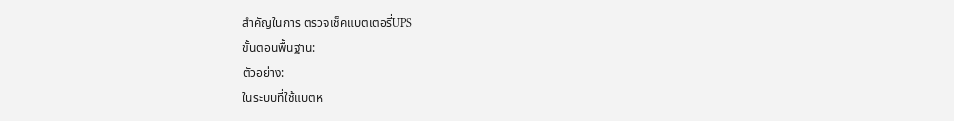สำคัญในการ ตรวจเช็คแบตเตอรี่UPS
ขั้นตอนพื้นฐาน:
ตัวอย่าง:
ในระบบที่ใช้แบตห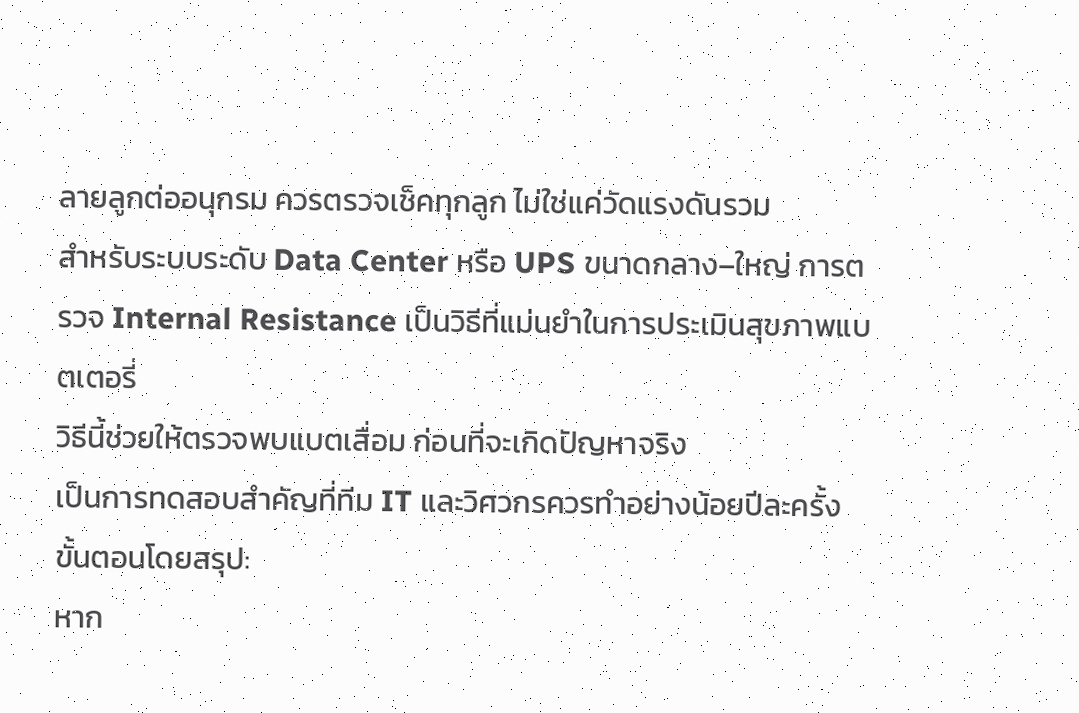ลายลูกต่ออนุกรม ควรตรวจเช็คทุกลูก ไม่ใช่แค่วัดแรงดันรวม
สำหรับระบบระดับ Data Center หรือ UPS ขนาดกลาง–ใหญ่ การตรวจ Internal Resistance เป็นวิธีที่แม่นยำในการประเมินสุขภาพแบตเตอรี่
วิธีนี้ช่วยให้ตรวจพบแบตเสื่อม ก่อนที่จะเกิดปัญหาจริง
เป็นการทดสอบสำคัญที่ทีม IT และวิศวกรควรทำอย่างน้อยปีละครั้ง
ขั้นตอนโดยสรุป:
หาก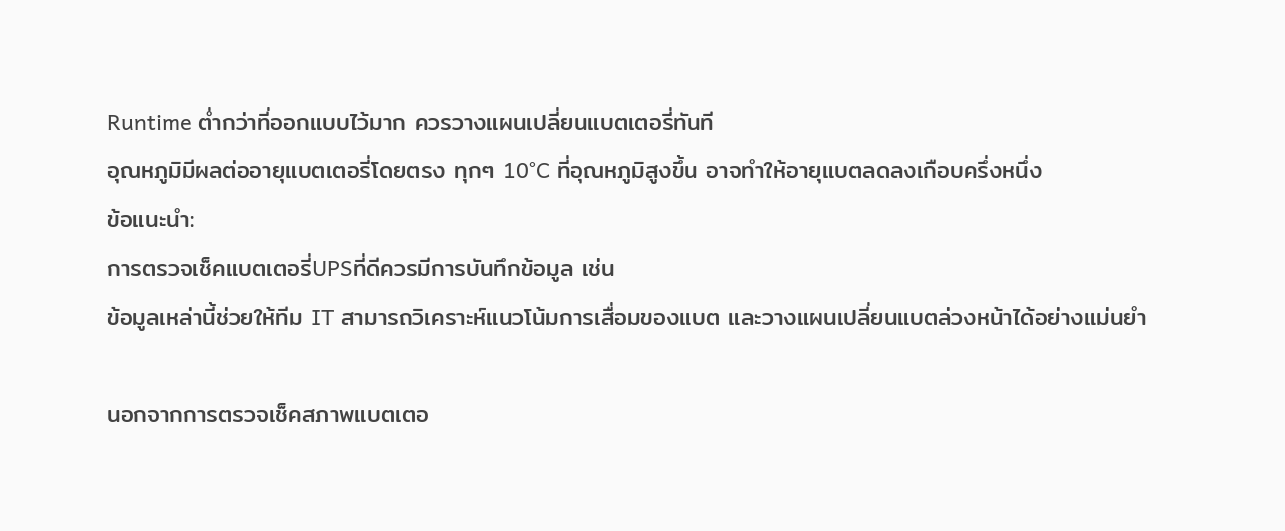Runtime ต่ำกว่าที่ออกแบบไว้มาก ควรวางแผนเปลี่ยนแบตเตอรี่ทันที
อุณหภูมิมีผลต่ออายุแบตเตอรี่โดยตรง ทุกๆ 10°C ที่อุณหภูมิสูงขึ้น อาจทำให้อายุแบตลดลงเกือบครึ่งหนึ่ง
ข้อแนะนำ:
การตรวจเช็คแบตเตอรี่UPSที่ดีควรมีการบันทึกข้อมูล เช่น
ข้อมูลเหล่านี้ช่วยให้ทีม IT สามารถวิเคราะห์แนวโน้มการเสื่อมของแบต และวางแผนเปลี่ยนแบตล่วงหน้าได้อย่างแม่นยำ

นอกจากการตรวจเช็คสภาพแบตเตอ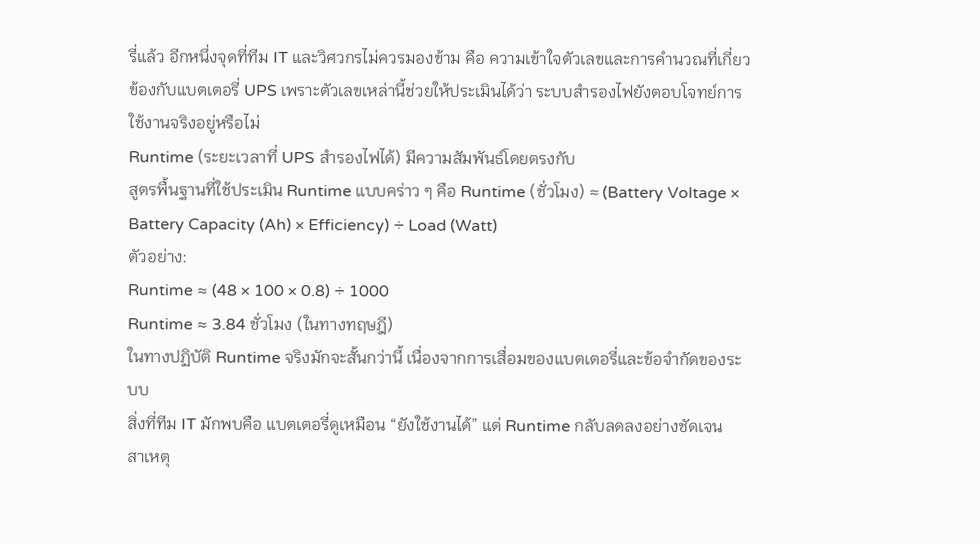รี่แล้ว อีกหนึ่งจุดที่ทีม IT และวิศวกรไม่ควรมองข้าม คือ ความเข้าใจตัวเลขและการคำนวณที่เกี่ยวข้องกับแบตเตอรี่ UPS เพราะตัวเลขเหล่านี้ช่วยให้ประเมินได้ว่า ระบบสำรองไฟยังตอบโจทย์การใช้งานจริงอยู่หรือไม่
Runtime (ระยะเวลาที่ UPS สำรองไฟได้) มีความสัมพันธ์โดยตรงกับ
สูตรพื้นฐานที่ใช้ประเมิน Runtime แบบคร่าว ๆ คือ Runtime (ชั่วโมง) ≈ (Battery Voltage × Battery Capacity (Ah) × Efficiency) ÷ Load (Watt)
ตัวอย่าง:
Runtime ≈ (48 × 100 × 0.8) ÷ 1000
Runtime ≈ 3.84 ชั่วโมง (ในทางทฤษฎี)
ในทางปฏิบัติ Runtime จริงมักจะสั้นกว่านี้ เนื่องจากการเสื่อมของแบตเตอรี่และข้อจำกัดของระบบ
สิ่งที่ทีม IT มักพบคือ แบตเตอรี่ดูเหมือน “ยังใช้งานได้” แต่ Runtime กลับลดลงอย่างชัดเจน
สาเหตุ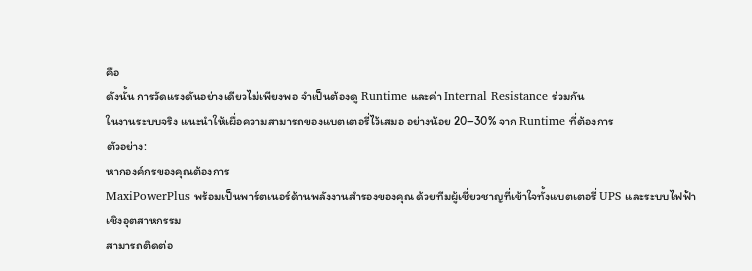คือ
ดังนั้น การวัดแรงดันอย่างเดียวไม่เพียงพอ จำเป็นต้องดู Runtime และค่า Internal Resistance ร่วมกัน
ในงานระบบจริง แนะนำให้เผื่อความสามารถของแบตเตอรี่ไว้เสมอ อย่างน้อย 20–30% จาก Runtime ที่ต้องการ
ตัวอย่าง:
หากองค์กรของคุณต้องการ
MaxiPowerPlus พร้อมเป็นพาร์ตเนอร์ด้านพลังงานสำรองของคุณ ด้วยทีมผู้เชี่ยวชาญที่เข้าใจทั้งแบตเตอรี่ UPS และระบบไฟฟ้าเชิงอุตสาหกรรม
สามารถติดต่อ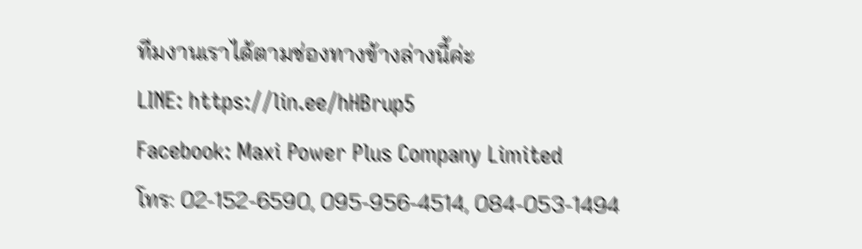ทีมงานเราได้ตามช่องทางข้างล่างนี้ค่ะ
LINE: https://lin.ee/hHBrup5
Facebook: Maxi Power Plus Company Limited
โทร: 02-152-6590, 095-956-4514, 084-053-1494